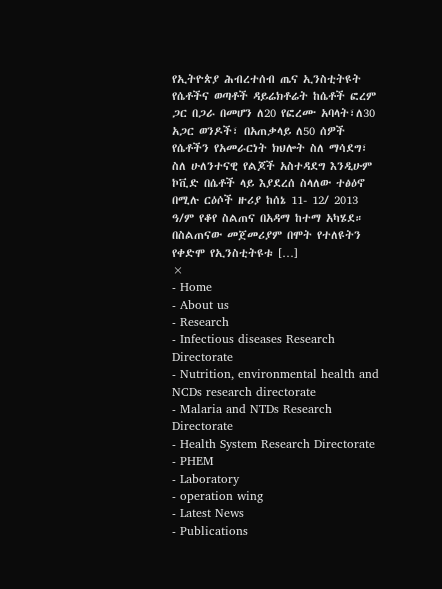የኢትዮጵያ ሕብረተሰብ ጤና ኢንስቲትዩት የሴቶችና ወጣቶች ዳይሬክቶሬት ከሴቶች ፎረም ጋር በጋራ በመሆን ለ20 የፎረሙ አባላት፣ለ30 አጋር ወንዶች፣ በአጠቃላይ ለ50 ሰዎች የሴቶችን የአመራርነት ክህሎት ስለ ማሳደግ፣ ስለ ሁለንተናዊ የልጆች አስተዳደግ እንዲሁም ኮቪድ በሴቶች ላይ እያደረሰ ስላለው ተፅዕኖ በሚሉ ርዕሶች ዙሪያ ከሰኔ 11- 12/ 2013 ዓ/ም የቆየ ስልጠና በአዳማ ከተማ አካሄደ። በስልጠናው መጀመሪያም በሞት የተለዩትን የቀድሞ የኢንስቲትዩቱ […]
×
- Home
- About us
- Research
- Infectious diseases Research Directorate
- Nutrition, environmental health and NCDs research directorate
- Malaria and NTDs Research Directorate
- Health System Research Directorate
- PHEM
- Laboratory
- operation wing
- Latest News
- Publications